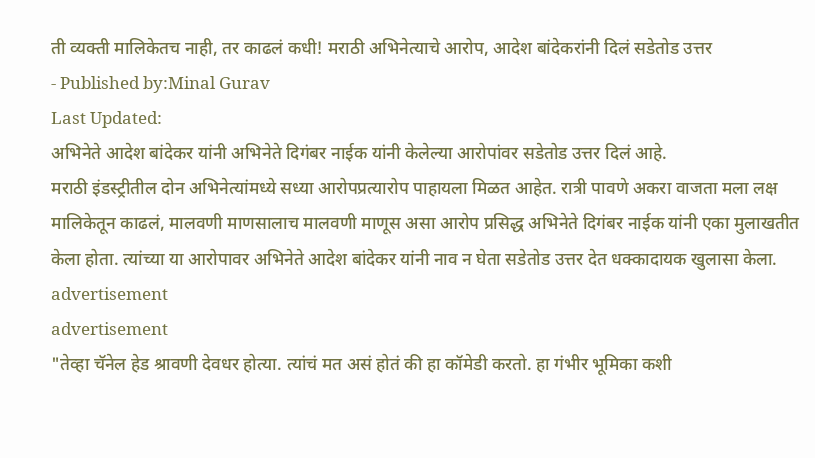ती व्यक्ती मालिकेतच नाही, तर काढलं कधी! मराठी अभिनेत्याचे आरोप, आदेश बांदेकरांनी दिलं सडेतोड उत्तर
- Published by:Minal Gurav
Last Updated:
अभिनेते आदेश बांदेकर यांनी अभिनेते दिगंबर नाईक यांनी केलेल्या आरोपांवर सडेतोड उत्तर दिलं आहे.
मराठी इंडस्ट्रीतील दोन अभिनेत्यांमध्ये सध्या आरोपप्रत्यारोप पाहायला मिळत आहेत. रात्री पावणे अकरा वाजता मला लक्ष मालिकेतून काढलं, मालवणी माणसालाच मालवणी माणूस असा आरोप प्रसिद्ध अभिनेते दिगंबर नाईक यांनी एका मुलाखतीत केला होता. त्यांच्या या आरोपावर अभिनेते आदेश बांदेकर यांनी नाव न घेता सडेतोड उत्तर देत धक्कादायक खुलासा केला.
advertisement
advertisement
"तेव्हा चॅनेल हेड श्रावणी देवधर होत्या. त्यांचं मत असं होतं की हा कॉमेडी करतो. हा गंभीर भूमिका कशी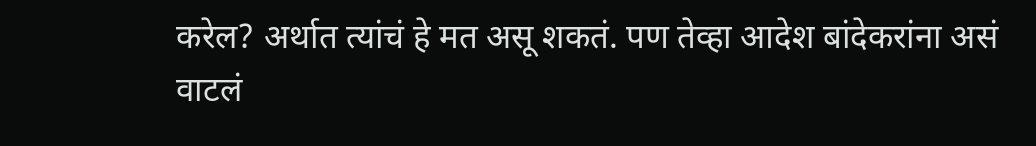करेल? अर्थात त्यांचं हे मत असू शकतं. पण तेव्हा आदेश बांदेकरांना असं वाटलं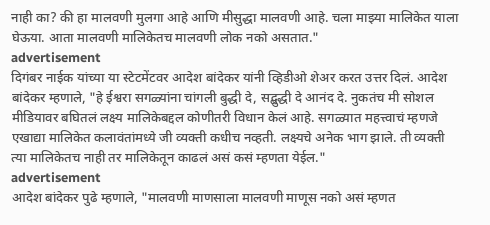नाही का? की हा मालवणी मुलगा आहे आणि मीसुद्धा मालवणी आहे. चला माझ्या मालिकेत याला घेऊया. आता मालवणी मालिकेतच मालवणी लोक नको असतात."
advertisement
दिगंबर नाईक यांच्या या स्टेटमेंटवर आदेश बांदेकर यांनी व्हिडीओ शेअर करत उत्तर दिलं. आदेश बांदेकर म्हणाले, "हे ईश्वरा सगळ्यांना चांगली बुद्धी दे, सद्बुद्धी दे आनंद दे. नुकतंच मी सोशल मीडियावर बघितलं लक्ष्य मालिकेबद्दल कोणीतरी विधान केलं आहे. सगळ्यात महत्त्वाचं म्हणजे एखाद्या मालिकेत कलावंतांमध्ये जी व्यक्ती कधीच नव्हती. लक्ष्यचे अनेक भाग झाले. ती व्यक्ती त्या मालिकेतच नाही तर मालिकेतून काढलं असं कसं म्हणता येईल."
advertisement
आदेश बांदेकर पुढे म्हणाले, "मालवणी माणसाला मालवणी माणूस नको असं म्हणत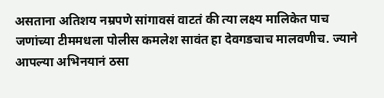असताना अतिशय नम्रपणे सांगावसं वाटतं की त्या लक्ष्य मालिकेत पाच जणांच्या टीममधला पोलीस कमलेश सावंत हा देवगडचाच मालवणीच. ज्याने आपल्या अभिनयानं ठसा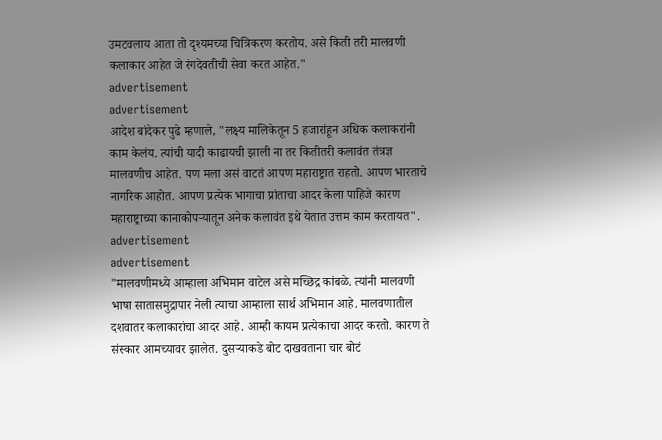उमटवलाय आता तो दृश्यमच्या चित्रिकरण करतोय. असे किती तरी मालवणी कलाकार आहेत जे रंगदेवतीची सेवा करत आहेत."
advertisement
advertisement
आदेश बांदेकर पुढे म्हणाले, "लक्ष्य मालिकेतून 5 हजारांहून अधिक कलाकरांनी काम केलंय. त्यांची यादी काढायची झाली ना तर कितीतरी कलावंत तंत्रज्ञ मालवणीच आहेत. पण मला असं वाटतं आपण महाराष्ट्रात राहतो. आपण भारताचे नागरिक आहोत. आपण प्रत्येक भागाचा प्रांताचा आदर केला पाहिजे कारण महाराष्ट्राच्या कानाकोपऱ्यातून अनेक कलावंत इथे येतात उत्तम काम करतायत".
advertisement
advertisement
"मालवणीमध्ये आम्हाला अभिमान वाटेल असे मच्छिद्र कांबळे. त्यांनी मालवणी भाषा सातासमुद्रापार नेली त्याचा आम्हाला सार्थ अभिमान आहे. मालवणातील दशवातर कलाकारांचा आदर आहे. आम्ही कायम प्रत्येकाचा आदर करतो. कारण ते संस्कार आमच्यावर झालेत. दुसऱ्याकडे बोट दाखवताना चार बोटं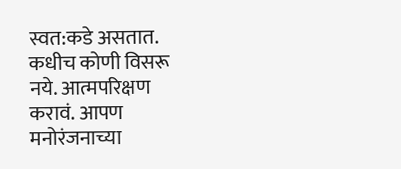स्वत:कडे असतात. कधीच कोणी विसरू नये. आत्मपरिक्षण करावं. आपण मनोरंजनाच्या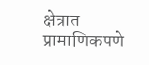क्षेत्रात प्रामाणिकपणे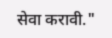सेवा करावी."